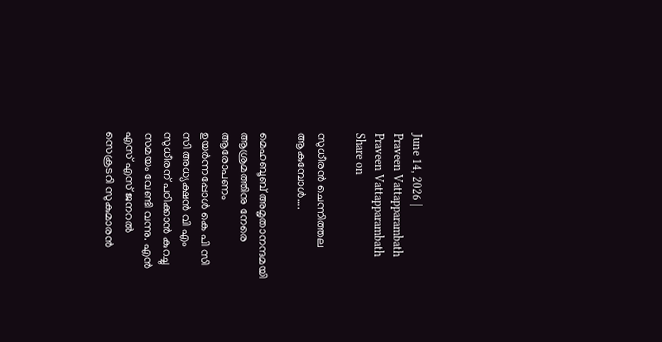June 14, 2026 |
Praveen Vattapparambath
Praveen Vattapparambath
Share on

സുധീരൻ ചെന്നിത്തല ആകുമ്പോൾ….

മെഹബൂബ് അമൃതാനന്ദമയി ആശ്രമത്തിനു നേരെ ആരോപണം ഉയർന്നപ്പോൾ കെ പി സി സി അധ്യക്ഷൻ വി എം സുധീരന് പഠിക്കാൻ കുറച്ചു സമയം വേണ്ടി വന്നു. എൻ എസ് എസ് ജനറൽ സെക്രടറി സുകുമാരൻ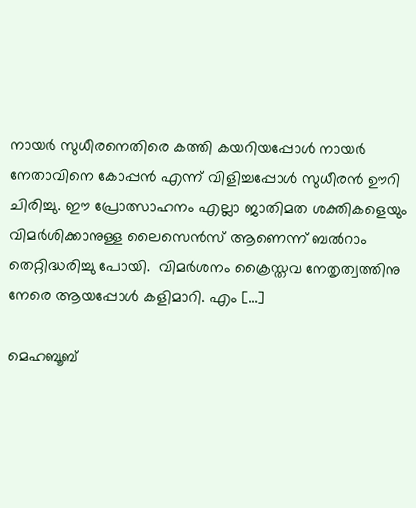നായർ സുധീരനെതിരെ കത്തി കയറിയപ്പോൾ നായർ നേതാവിനെ കോപ്പൻ എന്ന് വിളിച്ചപ്പോൾ സുധീരൻ ഊറി ചിരിച്ചു. ഈ പ്രോത്സാഹനം എല്ലാ ജാതിമത ശക്തികളെയും വിമർശിക്കാനുള്ള ലൈസെൻസ് ആണെന്ന് ബൽറാം തെറ്റിദ്ധരിച്ചു പോയി.  വിമർശനം ക്രൈസ്തവ നേതൃത്വത്തിനു നേരെ ആയപ്പോൾ കളിമാറി. എം […]

മെഹബൂബ്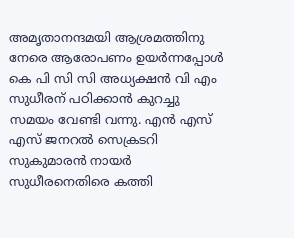അമൃതാനന്ദമയി ആശ്രമത്തിനു നേരെ ആരോപണം ഉയർന്നപ്പോൾ കെ പി സി സി അധ്യക്ഷൻ വി എം സുധീരന് പഠിക്കാൻ കുറച്ചു സമയം വേണ്ടി വന്നു. എൻ എസ് എസ് ജനറൽ സെക്രടറി സുകുമാരൻ നായർ സുധീരനെതിരെ കത്തി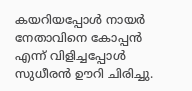കയറിയപ്പോൾ നായർ നേതാവിനെ കോപ്പൻ എന്ന് വിളിച്ചപ്പോൾ സുധീരൻ ഊറി ചിരിച്ചു.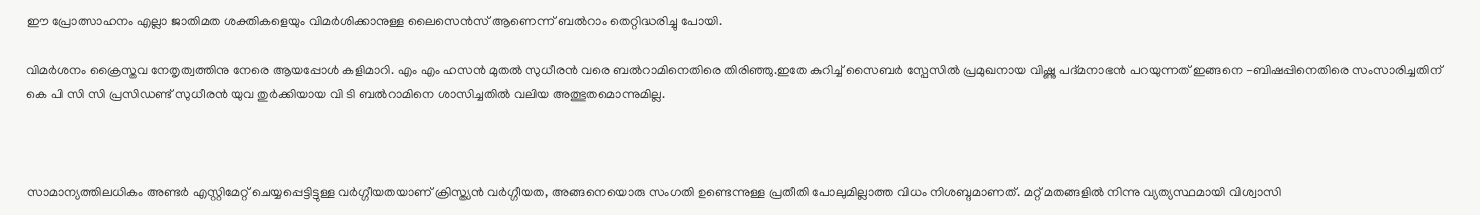ഈ പ്രോത്സാഹനം എല്ലാ ജാതിമത ശക്തികളെയും വിമർശിക്കാനുള്ള ലൈസെൻസ് ആണെന്ന് ബൽറാം തെറ്റിദ്ധരിച്ചു പോയി.

വിമർശനം ക്രൈസ്തവ നേതൃത്വത്തിനു നേരെ ആയപ്പോൾ കളിമാറി. എം എം ഹസൻ മുതൽ സുധീരൻ വരെ ബൽറാമിനെതിരെ തിരിഞ്ഞു.ഇതേ കുറിച്ച് സൈബർ സ്പേസിൽ പ്രമുഖനായ വിഷ്ണു പദ്മനാഭൻ പറയുന്നത് ഇങ്ങനെ -ബിഷപ്പിനെതിരെ സംസാരിച്ചതിന് കെ പി സി സി പ്രസിഡണ്ട് സുധീരന്‍ യുവ തുര്‍ക്കിയായ വി ടി ബല്‍റാമിനെ ശാസിച്ചതില്‍ വലിയ അത്ഭുതമൊന്നുമില്ല.



സാമാന്യത്തിലധികം അണ്ടര്‍ എസ്റ്റിമേറ്റ് ചെയ്യപ്പെട്ടിട്ടുള്ള വര്‍ഗ്ഗീയതയാണ് ക്രിസ്ത്യന്‍ വര്‍ഗ്ഗീയത, അങ്ങനെയൊരു സംഗതി ഉണ്ടെന്നുള്ള പ്രതീതി പോലുമില്ലാത്ത വിധം നിശബ്ദമാണത്. മറ്റ് മതങ്ങളില്‍ നിന്നു വ്യത്യസ്ഥമായി വിശ്വാസി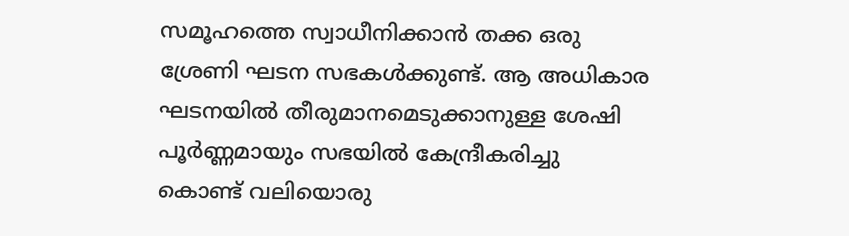സമൂഹത്തെ സ്വാധീനിക്കാന്‍ തക്ക ഒരു ശ്രേണി ഘടന സഭകള്‍ക്കുണ്ട്. ആ അധികാര ഘടനയില്‍ തീരുമാനമെടുക്കാനുള്ള ശേഷി പൂര്‍ണ്ണമായും സഭയില്‍ കേന്ദ്രീകരിച്ചു കൊണ്ട് വലിയൊരു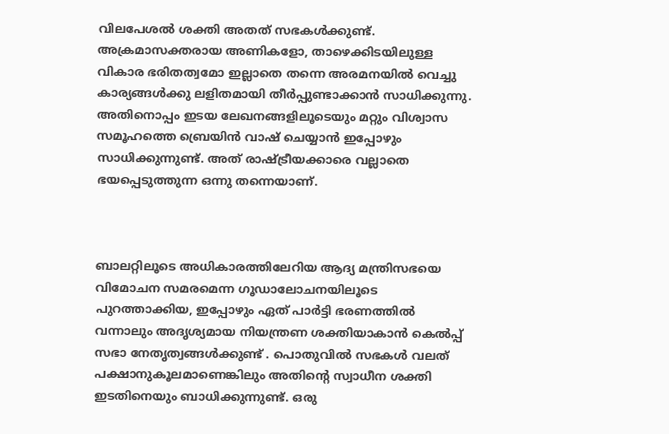വിലപേശല്‍ ശക്തി അതത് സഭകള്‍ക്കുണ്ട്. അക്രമാസക്തരായ അണികളോ, താഴെക്കിടയിലുള്ള വികാര ഭരിതത്വമോ ഇല്ലാതെ തന്നെ അരമനയില്‍ വെച്ചു കാര്യങ്ങള്‍ക്കു ലളിതമായി തീര്‍പ്പുണ്ടാക്കാന്‍ സാധിക്കുന്നു. അതിനൊപ്പം ഇടയ ലേഖനങ്ങളിലൂടെയും മറ്റും വിശ്വാസ സമൂഹത്തെ ബ്രെയിന്‍ വാഷ് ചെയ്യാന്‍ ഇപ്പോഴും സാധിക്കുന്നുണ്ട്. അത് രാഷ്ട്രീയക്കാരെ വല്ലാതെ ഭയപ്പെടുത്തുന്ന ഒന്നു തന്നെയാണ്.



ബാലറ്റിലൂടെ അധികാരത്തിലേറിയ ആദ്യ മന്ത്രിസഭയെ വിമോചന സമരമെന്ന ഗൂഡാലോചനയിലൂടെ പുറത്താക്കിയ, ഇപ്പോഴും ഏത് പാര്‍ട്ടി ഭരണത്തില്‍ വന്നാലും അദൃശ്യമായ നിയന്ത്രണ ശക്തിയാകാന്‍ കെല്‍പ്പ് സഭാ നേതൃത്വങ്ങള്‍ക്കുണ്ട് . പൊതുവില്‍ സഭകള്‍ വലത് പക്ഷാനുകൂലമാണെങ്കിലും അതിന്റെ സ്വാധീന ശക്തി ഇടതിനെയും ബാധിക്കുന്നുണ്ട്. ഒരു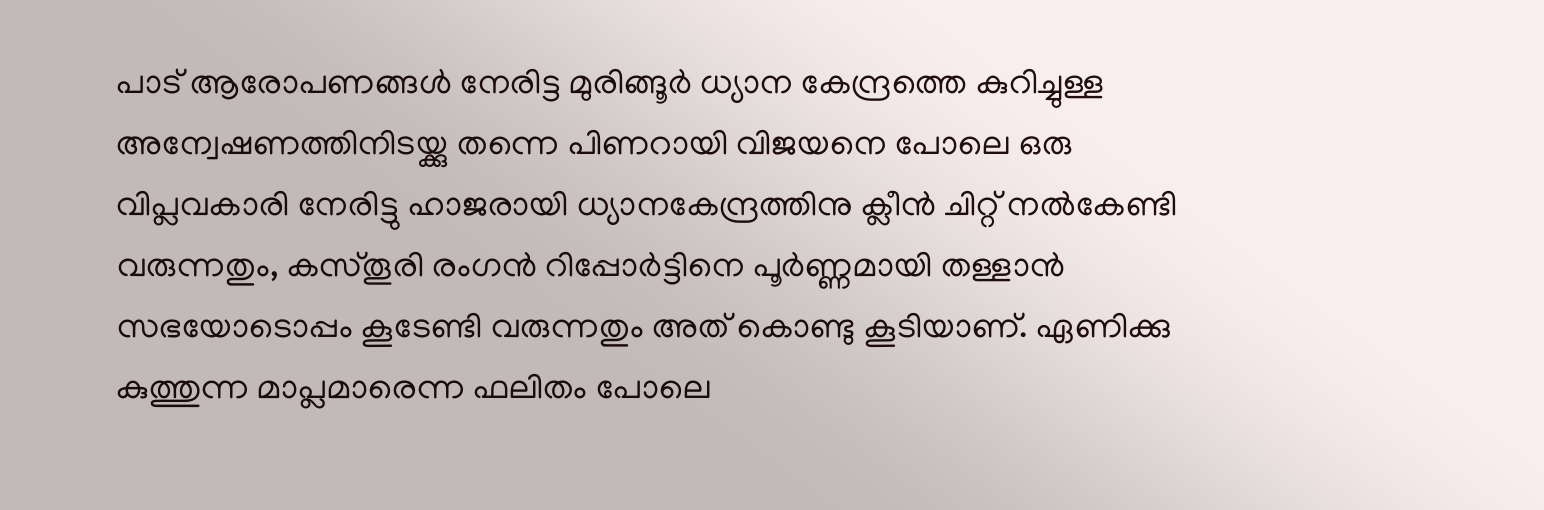പാട് ആരോപണങ്ങള്‍ നേരിട്ട മുരിങ്ങൂര്‍ ധ്യാന കേന്ദ്രത്തെ കുറിച്ചുള്ള അന്വേഷണത്തിനിടയ്ക്കു തന്നെ പിണറായി വിജയനെ പോലെ ഒരു വിപ്ലവകാരി നേരിട്ടു ഹാജരായി ധ്യാനകേന്ദ്രത്തിനു ക്ലീന്‍ ചിറ്റ് നല്‍കേണ്ടി വരുന്നതും, കസ്തൂരി രംഗന്‍ റിപ്പോര്‍ട്ടിനെ പൂര്‍ണ്ണമായി തള്ളാന്‍ സഭയോടൊപ്പം കൂടേണ്ടി വരുന്നതും അത് കൊണ്ടു കൂടിയാണ്. ഏണിക്കു കുത്തുന്ന മാപ്ലമാരെന്ന ഫലിതം പോലെ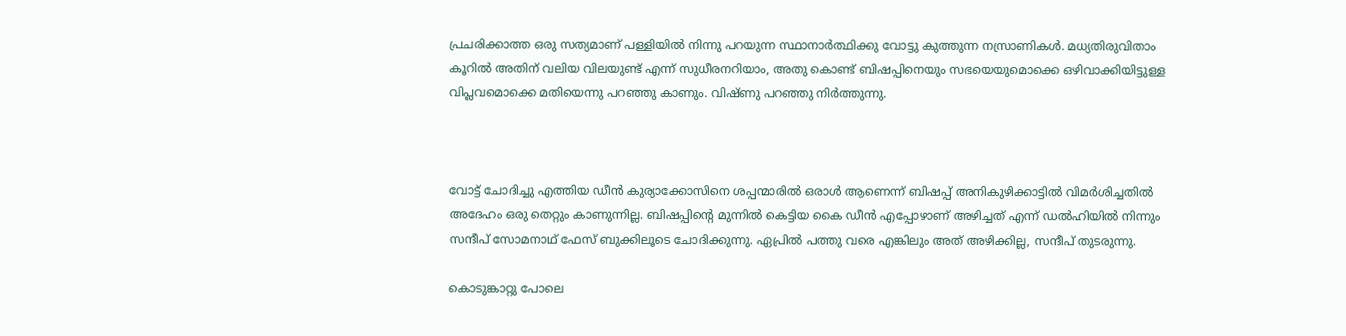പ്രചരിക്കാത്ത ഒരു സത്യമാണ് പള്ളിയില്‍ നിന്നു പറയുന്ന സ്ഥാനാര്‍ത്ഥിക്കു വോട്ടു കുത്തുന്ന നസ്രാണികള്‍. മധ്യതിരുവിതാം കൂറില്‍ അതിന് വലിയ വിലയുണ്ട് എന്ന് സുധീരനറിയാം, അതു കൊണ്ട് ബിഷപ്പിനെയും സഭയെയുമൊക്കെ ഒഴിവാക്കിയിട്ടുള്ള വിപ്ലവമൊക്കെ മതിയെന്നു പറഞ്ഞു കാണും. വിഷ്ണു പറഞ്ഞു നിർത്തുന്നു.



വോട്ട് ചോദിച്ചു എത്തിയ ഡീൻ കുര്യാക്കോസിനെ ശപ്പന്മാരിൽ ഒരാൾ ആണെന്ന് ബിഷപ്പ് അനികുഴിക്കാട്ടിൽ വിമർശിച്ചതിൽ അദേഹം ഒരു തെറ്റും കാണുന്നില്ല. ബിഷപ്പിന്റെ മുന്നിൽ കെട്ടിയ കൈ ഡീൻ എപ്പോഴാണ് അഴിച്ചത് എന്ന് ഡൽഹിയിൽ നിന്നും സന്ദീപ്‌ സോമനാഥ് ഫേസ് ബുക്കിലൂടെ ചോദിക്കുന്നു. ഏപ്രിൽ പത്തു വരെ എങ്കിലും അത് അഴിക്കില്ല, സന്ദീപ്‌ തുടരുന്നു.

കൊടുങ്കാറ്റു പോലെ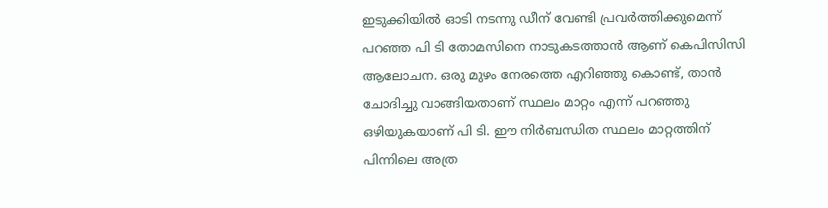ഇടുക്കിയിൽ ഓടി നടന്നു ഡീന് വേണ്ടി പ്രവർത്തിക്കുമെന്ന് പറഞ്ഞ പി ടി തോമസിനെ നാടുകടത്താൻ ആണ് കെപിസിസി ആലോചന. ഒരു മുഴം നേരത്തെ എറിഞ്ഞു കൊണ്ട്, താൻ ചോദിച്ചു വാങ്ങിയതാണ് സ്ഥലം മാറ്റം എന്ന് പറഞ്ഞു ഒഴിയുകയാണ് പി ടി. ഈ നിര്‍ബന്ധിത സ്ഥലം മാറ്റത്തിന് പിന്നിലെ അത്ര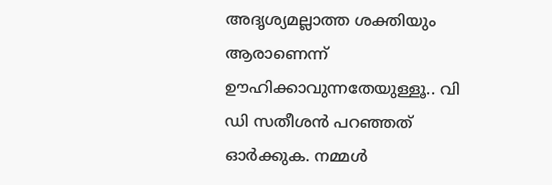അദൃശ്യമല്ലാത്ത ശക്തിയും ആരാണെന്ന് ഊഹിക്കാവുന്നതേയുള്ളൂ.. വി ഡി സതീശന്‍ പറഞ്ഞത് ഓര്‍ക്കുക. നമ്മള്‍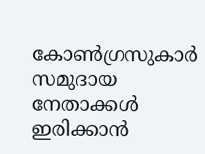കോണ്‍ഗ്രസുകാര്‍ സമുദായ നേതാക്കള്‍ ഇരിക്കാന്‍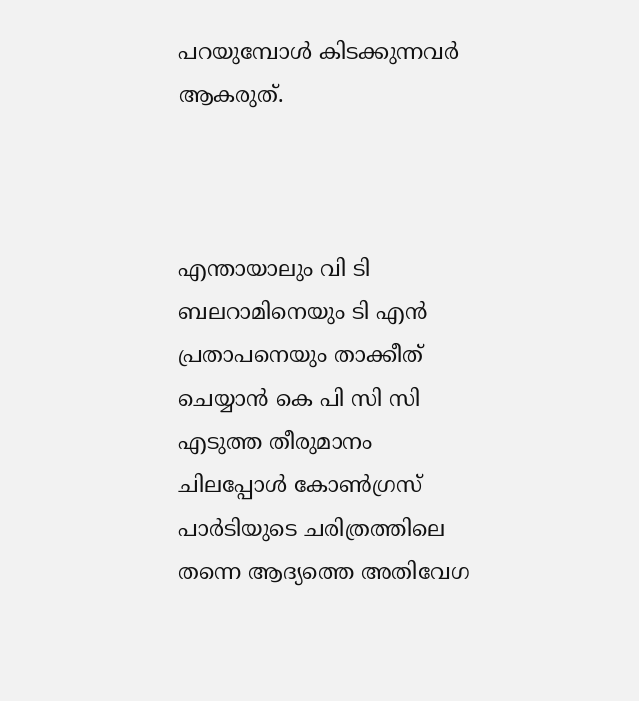പറയുമ്പോള്‍ കിടക്കുന്നവര്‍ ആകരുത്.



എന്തായാലും വി ടി ബലറാമിനെയും ടി എന്‍ പ്രതാപനെയും താക്കീത് ചെയ്യാന്‍ കെ പി സി സി എടുത്ത തീരുമാനം ചിലപ്പോള്‍ കോണ്‍ഗ്രസ് പാര്‍ടിയുടെ ചരിത്രത്തിലെ തന്നെ ആദ്യത്തെ അതിവേഗ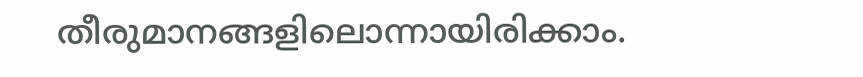തീരുമാനങ്ങളിലൊന്നായിരിക്കാം.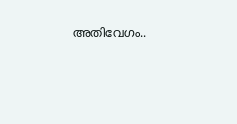അതിവേഗം..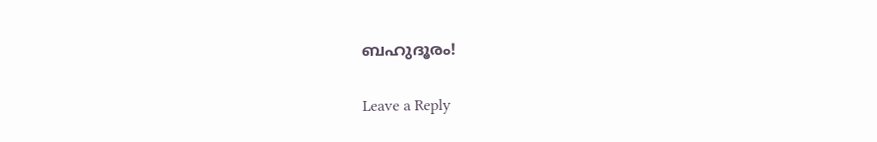ബഹുദൂരം!

Leave a Reply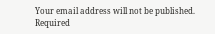Your email address will not be published. Required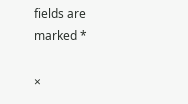fields are marked *

×